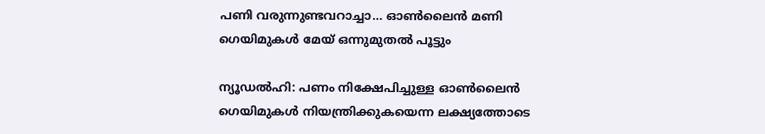പണി വരുന്നുണ്ടവറാച്ചാ… ഓൺലൈൻ മണി ഗെയിമുകൾ മേയ് ഒന്നുമുതൽ പൂട്ടും

ന്യൂഡൽഹി: പണം നിക്ഷേപിച്ചുള്ള ഓണ്‍ലൈൻ ഗെയിമുകൾ നിയന്ത്രിക്കുകയെന്ന ലക്ഷ്യത്തോടെ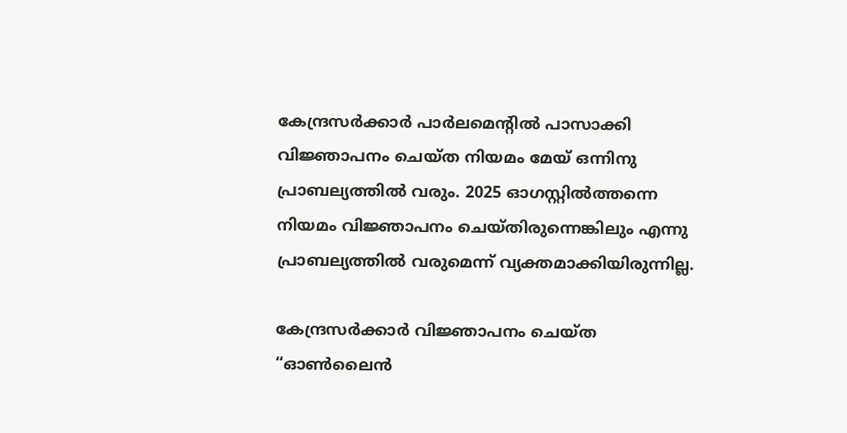കേന്ദ്രസർക്കാർ പാർലമെന്‍റിൽ പാസാക്കി വിജ്ഞാപനം ചെയ്ത നിയമം മേയ് ഒന്നിനു പ്രാബല്യത്തിൽ വരും. 2025 ഓഗസ്റ്റിൽത്തന്നെ നിയമം വിജ്ഞാപനം ചെയ്തിരുന്നെങ്കിലും എന്നു പ്രാബല്യത്തിൽ വരുമെന്ന് വ്യക്തമാക്കിയിരുന്നില്ല.

കേന്ദ്രസർക്കാർ വിജ്ഞാപനം ചെയ്ത “ഓണ്‍ലൈൻ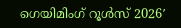ഗെയിമിംഗ് റൂൾസ് 2026′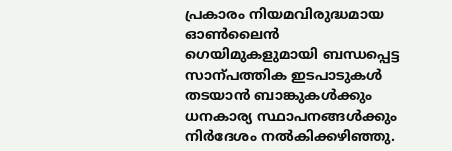പ്രകാരം നിയമവിരുദ്ധമായ ഓണ്‍ലൈൻ ഗെയിമുകളുമായി ബന്ധപ്പെട്ട സാന്പത്തിക ഇടപാടുകൾ തടയാൻ ബാങ്കുകൾക്കും ധനകാര്യ സ്ഥാപനങ്ങൾക്കും നിർദേശം നൽകിക്കഴിഞ്ഞു.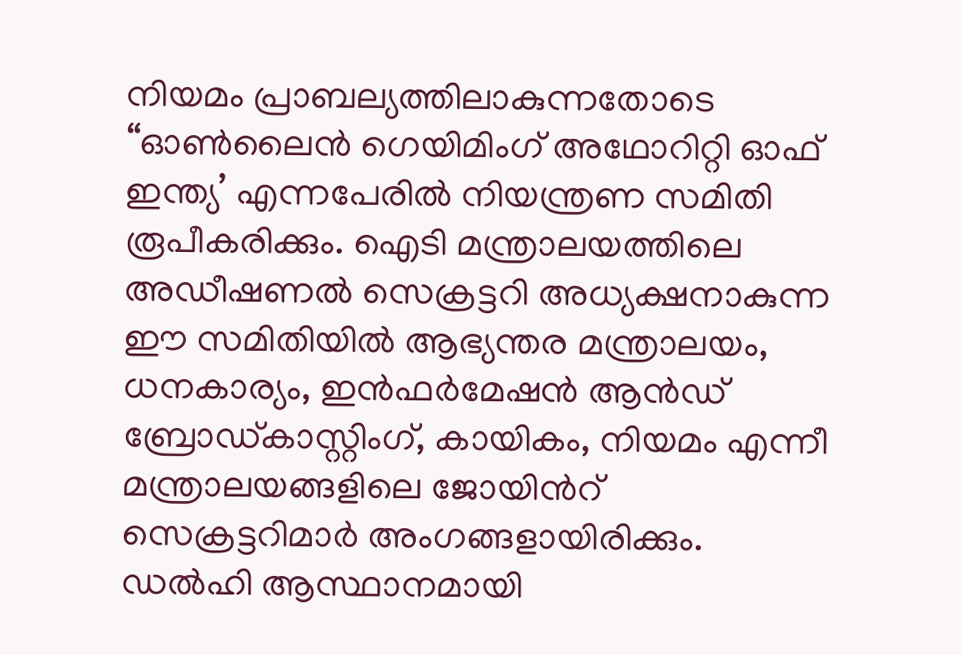നിയമം പ്രാബല്യത്തിലാകുന്നതോടെ “ഓണ്‍ലൈൻ ഗെയിമിംഗ് അഥോറിറ്റി ഓഫ് ഇന്ത്യ’ എന്നപേരിൽ നിയന്ത്രണ സമിതി രൂപീകരിക്കും. ഐടി മന്ത്രാലയത്തിലെ അഡീഷണൽ സെക്രട്ടറി അധ്യക്ഷനാകുന്ന ഈ സമിതിയിൽ ആഭ്യന്തര മന്ത്രാലയം, ധനകാര്യം, ഇൻഫർമേഷൻ ആൻഡ് ബ്രോഡ്കാസ്റ്റിംഗ്, കായികം, നിയമം എന്നീ മന്ത്രാലയങ്ങളിലെ ജോയിന്‍റ് സെക്രട്ടറിമാർ അംഗങ്ങളായിരിക്കും. ഡൽഹി ആസ്ഥാനമായി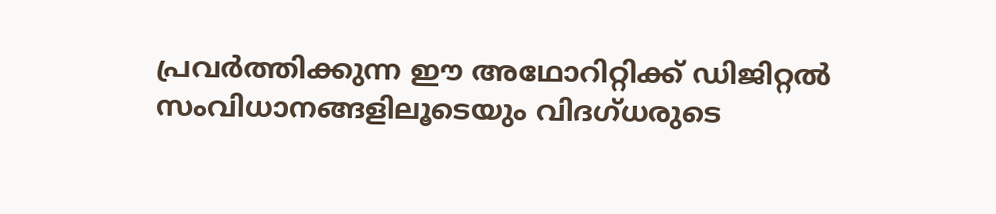പ്രവർത്തിക്കുന്ന ഈ അഥോറിറ്റിക്ക് ഡിജിറ്റൽ സംവിധാനങ്ങളിലൂടെയും വിദഗ്ധരുടെ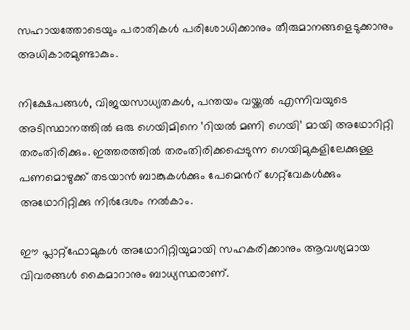സഹായത്തോടെയും പരാതികൾ പരിശോധിക്കാനും തീരുമാനങ്ങളെടുക്കാനും അധികാരമുണ്ടാകും.

നിക്ഷേപങ്ങൾ, വിജയസാധ്യതകൾ, പന്തയം വയ്ക്കൽ എന്നിവയുടെ അടിസ്ഥാനത്തിൽ ഒരു ഗെയിമിനെ ’റിയൽ മണി ഗെയി’ മായി അഥോറിറ്റി തരംതിരിക്കും. ഇത്തരത്തിൽ തരംതിരിക്കപ്പെടുന്ന ഗെയിമുകളിലേക്കുള്ള പണമൊഴുക്ക് തടയാൻ ബാങ്കുകൾക്കും പേ‌മെന്‍റ് ഗേറ്റ്‌‌വേകൾക്കും അഥോറിറ്റിക്കു നിർദേശം നൽകാം.

ഈ പ്ലാറ്റ്ഫോമുകൾ അഥോറിറ്റിയുമായി സഹകരിക്കാനും ആവശ്യമായ വിവരങ്ങൾ കൈമാറാനും ബാധ്യസ്ഥരാണ്.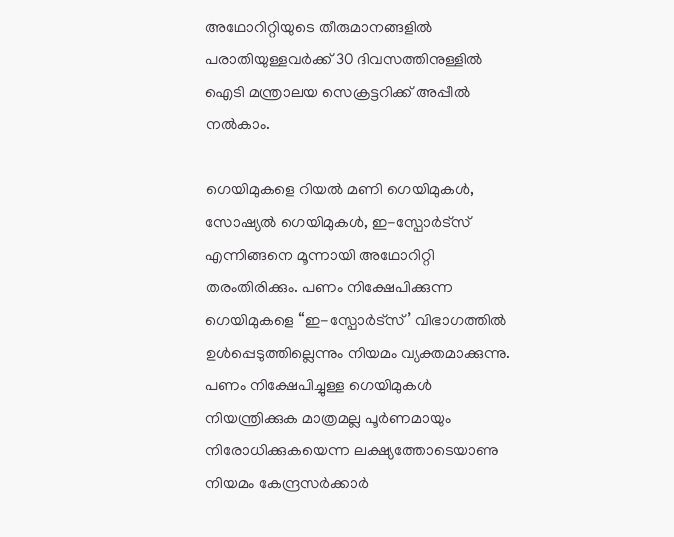അഥോറിറ്റിയുടെ തീരുമാനങ്ങളിൽ പരാതിയുള്ളവർക്ക് 30 ദിവസത്തിനുള്ളിൽ ഐടി മന്ത്രാലയ സെക്രട്ടറിക്ക് അപ്പീൽ നൽകാം.

ഗെയിമുകളെ റിയൽ മണി ഗെയിമുകൾ, സോഷ്യൽ ഗെയിമുകൾ, ഇ-സ്പോർട്സ് എന്നിങ്ങനെ മൂന്നായി അഥോറിറ്റി തരംതിരിക്കും. പണം നിക്ഷേപിക്കുന്ന ഗെയിമുകളെ “ഇ-സ്പോർട്സ്’ വിഭാഗത്തിൽ ഉൾപ്പെടുത്തില്ലെന്നും നിയമം വ്യക്തമാക്കുന്നു. പണം നിക്ഷേപിച്ചുള്ള ഗെയിമുകൾ നിയന്ത്രിക്കുക മാത്രമല്ല പൂർണമായും നിരോധിക്കുകയെന്ന ലക്ഷ്യത്തോടെയാണു നിയമം കേന്ദ്രസർക്കാർ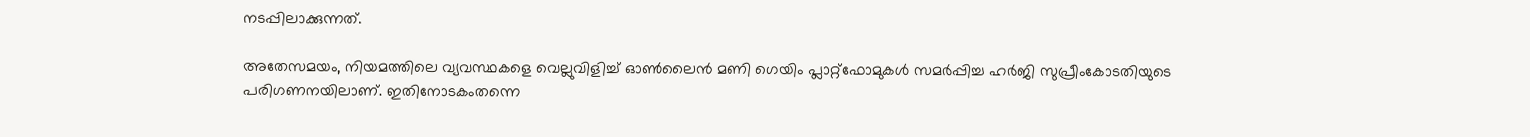നടപ്പിലാക്കുന്നത്.

അതേസമയം, നിയമത്തിലെ വ്യവസ്ഥകളെ വെല്ലുവിളിച്ച് ഓണ്‍ലൈൻ മണി ഗെയിം പ്ലാറ്റ്ഫോമുകൾ സമർപ്പിച്ച ഹർജി സുപ്രീംകോടതിയുടെ പരിഗണനയിലാണ്. ഇതിനോടകംതന്നെ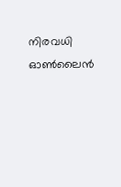നിരവധി ഓണ്‍ലൈൻ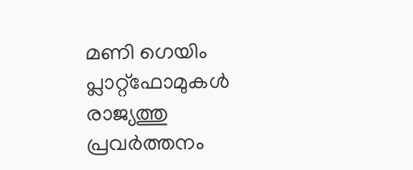മണി ഗെയിം പ്ലാറ്റ്ഫോമുകൾ രാജ്യത്തു പ്രവർത്തനം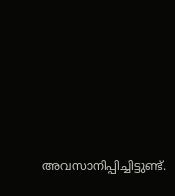അവസാനിപ്പിച്ചിട്ടുണ്ട്.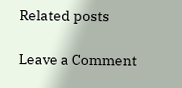Related posts

Leave a Comment